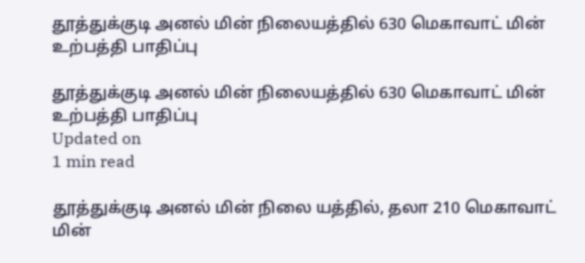தூத்துக்குடி அனல் மின் நிலையத்தில் 630 மெகாவாட் மின் உற்பத்தி பாதிப்பு

தூத்துக்குடி அனல் மின் நிலையத்தில் 630 மெகாவாட் மின் உற்பத்தி பாதிப்பு
Updated on
1 min read

தூத்துக்குடி அனல் மின் நிலை யத்தில், தலா 210 மெகாவாட் மின்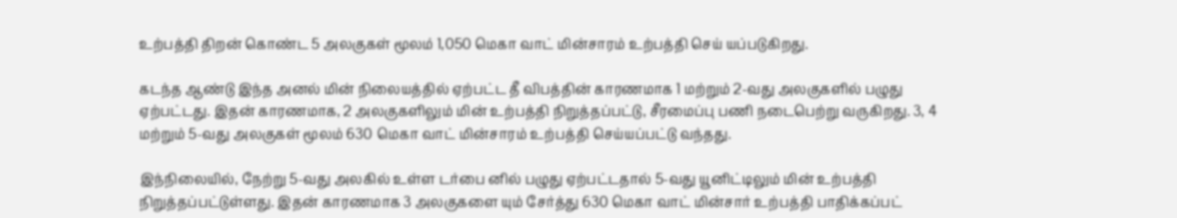உற்பத்தி திறன் கொண்ட 5 அலகுகள் மூலம் 1,050 மெகா வாட் மின்சாரம் உற்பத்தி செய் யப்படுகிறது.

கடந்த ஆண்டு இந்த அனல் மின் நிலையத்தில் ஏற்பட்ட தீ விபத்தின் காரணமாக 1 மற்றும் 2-வது அலகுகளில் பழுது ஏற்பட்டது. இதன் காரணமாக, 2 அலகுகளிலும் மின் உற்பத்தி நிறுத்தப்பட்டு, சீரமைப்பு பணி நடைபெற்று வருகிறது. 3, 4 மற்றும் 5-வது அலகுகள் மூலம் 630 மெகா வாட் மின்சாரம் உற்பத்தி செய்யப்பட்டு வந்தது.

இந்நிலையில், நேற்று 5-வது அலகில் உள்ள டர்பை னில் பழுது ஏற்பட்டதால் 5-வது யூனிட்டிலும் மின் உற்பத்தி நிறுத்தப்பட்டுள்ளது. இதன் காரணமாக 3 அலகுகளை யும் சேர்த்து 630 மெகா வாட் மின்சார் உற்பத்தி பாதிக்கப்பட்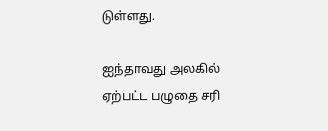டுள்ளது.

ஐந்தாவது அலகில் ஏற்பட்ட பழுதை சரி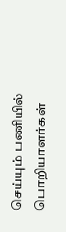செய்யும் பணியில் பொறியாளர்கள்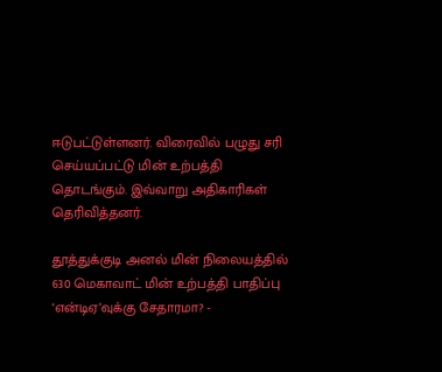ஈடுபட்டுள்ளனர். விரைவில் பழுது சரி செய்யப்பட்டு மின் உற்பத்தி தொடங்கும். இவ்வாறு அதிகாரிகள் தெரிவித்தனர்.

தூத்துக்குடி அனல் மின் நிலையத்தில் 630 மெகாவாட் மின் உற்பத்தி பாதிப்பு
‘என்டிஏ’வுக்கு சேதாரமா? -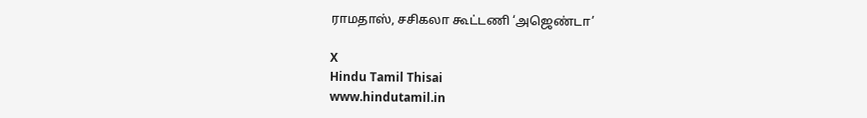ராமதாஸ், சசிகலா கூட்டணி ‘அஜெண்டா’

X
Hindu Tamil Thisai
www.hindutamil.in